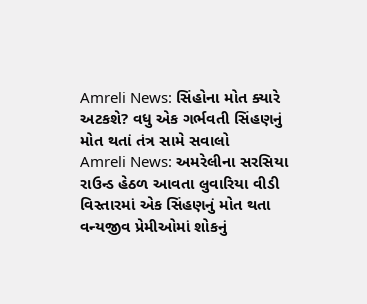Amreli News: સિંહોના મોત ક્યારે અટકશે? વધુ એક ગર્ભવતી સિંહણનું મોત થતાં તંત્ર સામે સવાલો
Amreli News: અમરેલીના સરસિયા રાઉન્ડ હેઠળ આવતા લુવારિયા વીડી વિસ્તારમાં એક સિંહણનું મોત થતા વન્યજીવ પ્રેમીઓમાં શોકનું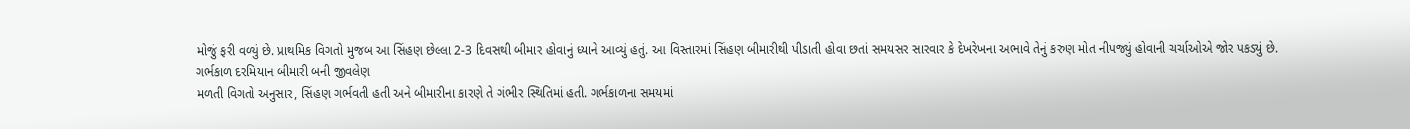મોજું ફરી વળ્યું છે. પ્રાથમિક વિગતો મુજબ આ સિંહણ છેલ્લા 2-3 દિવસથી બીમાર હોવાનું ધ્યાને આવ્યું હતું. આ વિસ્તારમાં સિંહણ બીમારીથી પીડાતી હોવા છતાં સમયસર સારવાર કે દેખરેખના અભાવે તેનું કરુણ મોત નીપજ્યું હોવાની ચર્ચાઓએ જોર પકડ્યું છે.
ગર્ભકાળ દરમિયાન બીમારી બની જીવલેણ
મળતી વિગતો અનુસાર, સિંહણ ગર્ભવતી હતી અને બીમારીના કારણે તે ગંભીર સ્થિતિમાં હતી. ગર્ભકાળના સમયમાં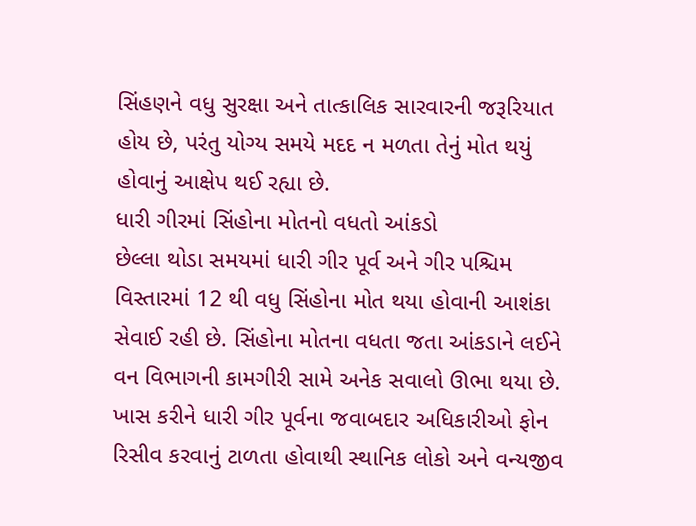સિંહણને વધુ સુરક્ષા અને તાત્કાલિક સારવારની જરૂરિયાત હોય છે, પરંતુ યોગ્ય સમયે મદદ ન મળતા તેનું મોત થયું હોવાનું આક્ષેપ થઈ રહ્યા છે.
ધારી ગીરમાં સિંહોના મોતનો વધતો આંકડો
છેલ્લા થોડા સમયમાં ધારી ગીર પૂર્વ અને ગીર પશ્ચિમ વિસ્તારમાં 12 થી વધુ સિંહોના મોત થયા હોવાની આશંકા સેવાઈ રહી છે. સિંહોના મોતના વધતા જતા આંકડાને લઈને વન વિભાગની કામગીરી સામે અનેક સવાલો ઊભા થયા છે. ખાસ કરીને ધારી ગીર પૂર્વના જવાબદાર અધિકારીઓ ફોન રિસીવ કરવાનું ટાળતા હોવાથી સ્થાનિક લોકો અને વન્યજીવ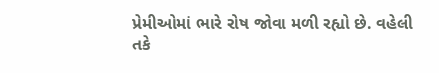પ્રેમીઓમાં ભારે રોષ જોવા મળી રહ્યો છે. વહેલી તકે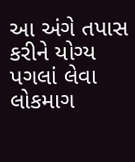આ અંગે તપાસ કરીને યોગ્ય પગલાં લેવા લોકમાગ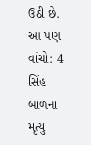ઉઠી છે.
આ પણ વાંચો: 4 સિંહ બાળના મૃત્યુ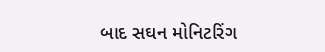બાદ સઘન મોનિટરિંગ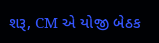શરૂ, CM એ યોજી બેઠક